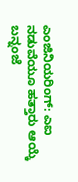ಎಂಜಿನಿಯರಿಂಗ್: ಎಐ ನಡುವೆಯೂ ಹತ್ತಾರು ಆಯ್ಕೆ
ಬನ್ನಂಜೆ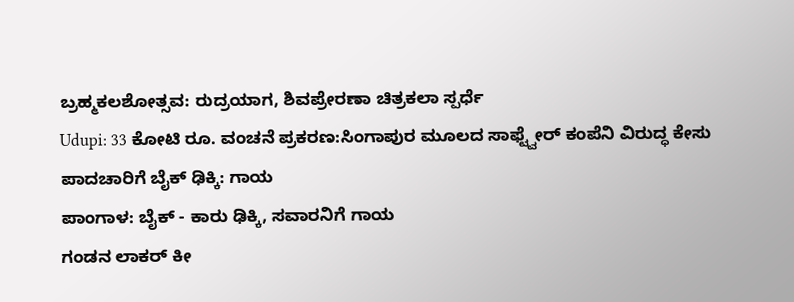ಬ್ರಹ್ಮಕಲಶೋತ್ಸವ: ರುದ್ರಯಾಗ, ಶಿವಪ್ರೇರಣಾ ಚಿತ್ರಕಲಾ ಸ್ಪರ್ಧೆ
Udupi: 33 ಕೋಟಿ ರೂ. ವಂಚನೆ ಪ್ರಕರಣ:ಸಿಂಗಾಪುರ ಮೂಲದ ಸಾಫ್ಟ್ವೇರ್ ಕಂಪೆನಿ ವಿರುದ್ಧ ಕೇಸು
ಪಾದಚಾರಿಗೆ ಬೈಕ್ ಢಿಕ್ಕಿ: ಗಾಯ
ಪಾಂಗಾಳ: ಬೈಕ್ - ಕಾರು ಢಿಕ್ಕಿ, ಸವಾರನಿಗೆ ಗಾಯ
ಗಂಡನ ಲಾಕರ್ ಕೀ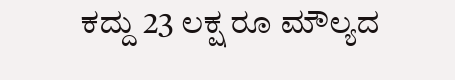ಕದ್ದು 23 ಲಕ್ಷ ರೂ ಮೌಲ್ಯದ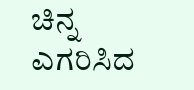ಚಿನ್ನ ಎಗರಿಸಿದ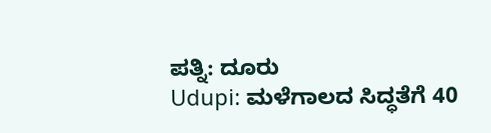ಪತ್ನಿ: ದೂರು
Udupi: ಮಳೆಗಾಲದ ಸಿದ್ಧತೆಗೆ 40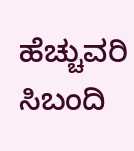ಹೆಚ್ಚುವರಿ ಸಿಬಂದಿ